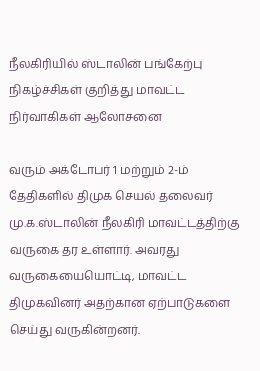நீலகிரியில் ஸ்டாலின் பங்கேற்பு நிகழ்ச்சிகள் குறித்து மாவட்ட நிர்வாகிகள் ஆலோசனை

வரும் அக்டோபர் 1 மற்றும் 2-ம் தேதிகளில் திமுக செயல் தலைவர் மு.க.ஸ்டாலின் நீலகிரி மாவட்டத்திற்கு வருகை தர உள்ளார். அவரது வருகையையொட்டி, மாவட்ட திமுகவினர் அதற்கான ஏற்பாடுகளை செய்து வருகின்றனர்.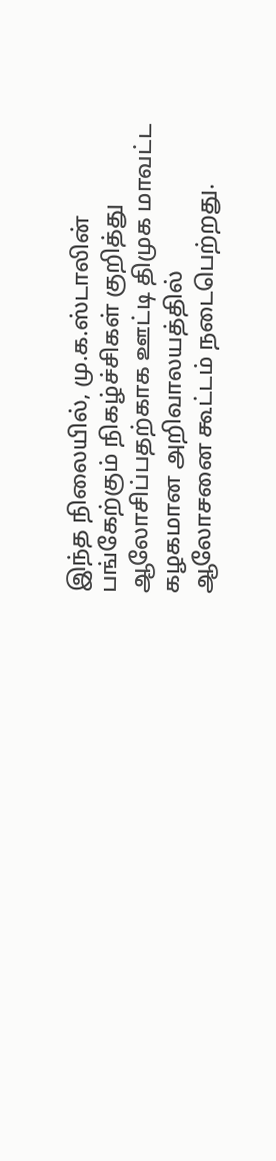இந்த நிலையில், மு.க.ஸ்டாலின் பங்கேற்கும் நிகழ்ச்சிகள் குறித்து ஆலோசிப்பதற்காக ஊட்டி திமுக மாவட்ட கழகமான அறிவாலயத்தில் ஆலோசனை கூட்டம் நடைபெற்றது.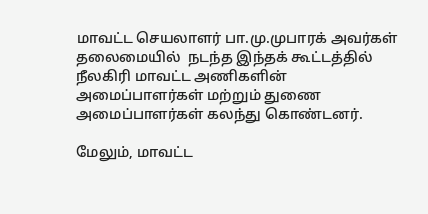மாவட்ட செயலாளர் பா.மு.முபாரக் அவர்கள் தலைமையில்  நடந்த இந்தக் கூட்டத்தில் நீலகிரி மாவட்ட அணிகளின் அமைப்பாளர்கள் மற்றும் துணை அமைப்பாளர்கள் கலந்து கொண்டனர்.

மேலும், மாவட்ட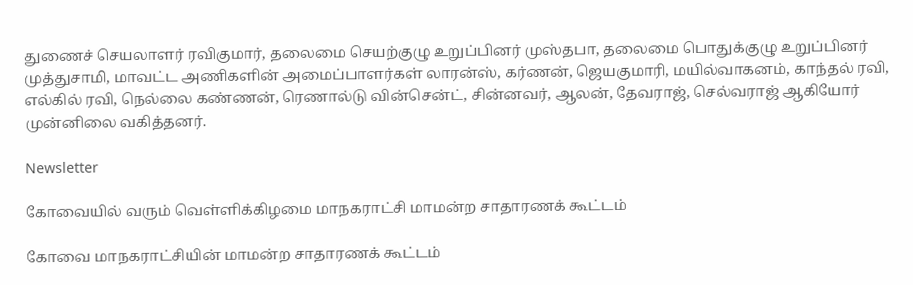துணைச் செயலாளர் ரவிகுமார், தலைமை செயற்குழு உறுப்பினர் முஸ்தபா, தலைமை பொதுக்குழு உறுப்பினர் முத்துசாமி, மாவட்ட அணிகளின் அமைப்பாளர்கள் லாரன்ஸ், கர்ணன், ஜெயகுமாரி, மயில்வாகனம், காந்தல் ரவி, எல்கில் ரவி, நெல்லை கண்ணன், ரெணால்டு வின்சென்ட், சின்னவர், ஆலன், தேவராஜ், செல்வராஜ் ஆகியோர் முன்னிலை வகித்தனர்.

Newsletter

கோவையில் வரும் வெள்ளிக்கிழமை மாநகராட்சி மாமன்ற சாதாரணக் கூட்டம்

கோவை மாநகராட்சியின் மாமன்ற சாதாரணக் கூட்டம்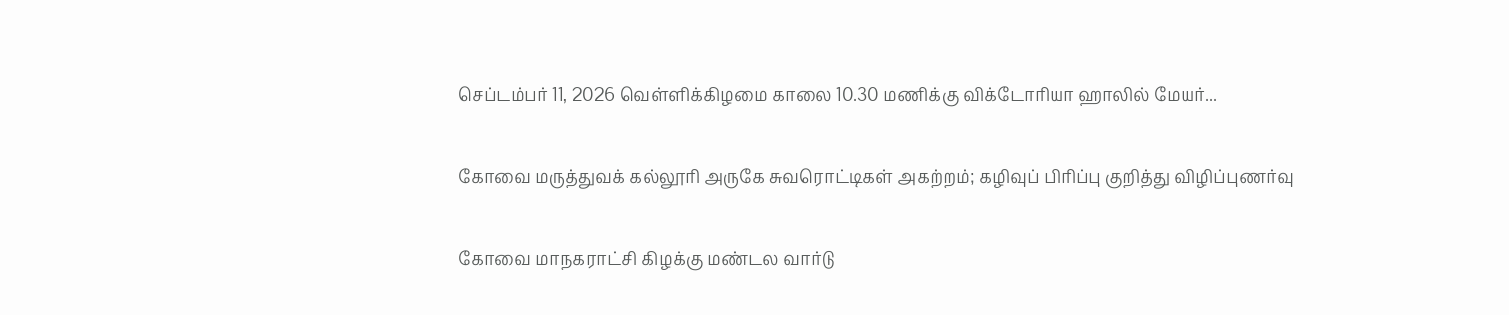செப்டம்பர் 11, 2026 வெள்ளிக்கிழமை காலை 10.30 மணிக்கு விக்டோரியா ஹாலில் மேயர்...

கோவை மருத்துவக் கல்லூரி அருகே சுவரொட்டிகள் அகற்றம்; கழிவுப் பிரிப்பு குறித்து விழிப்புணர்வு

கோவை மாநகராட்சி கிழக்கு மண்டல வார்டு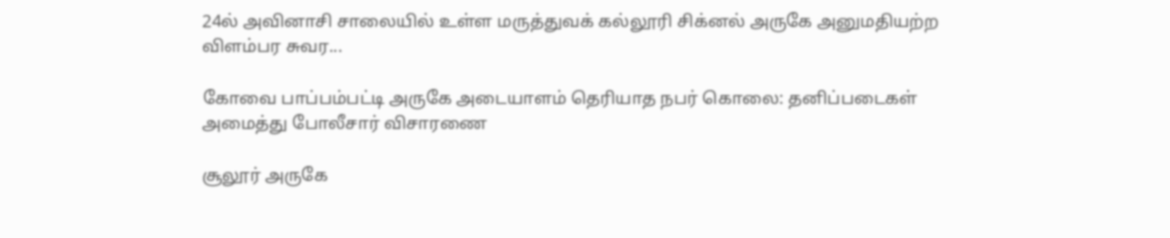24ல் அவினாசி சாலையில் உள்ள மருத்துவக் கல்லூரி சிக்னல் அருகே அனுமதியற்ற விளம்பர சுவர...

கோவை பாப்பம்பட்டி அருகே அடையாளம் தெரியாத நபர் கொலை: தனிப்படைகள் அமைத்து போலீசார் விசாரணை

சூலூர் அருகே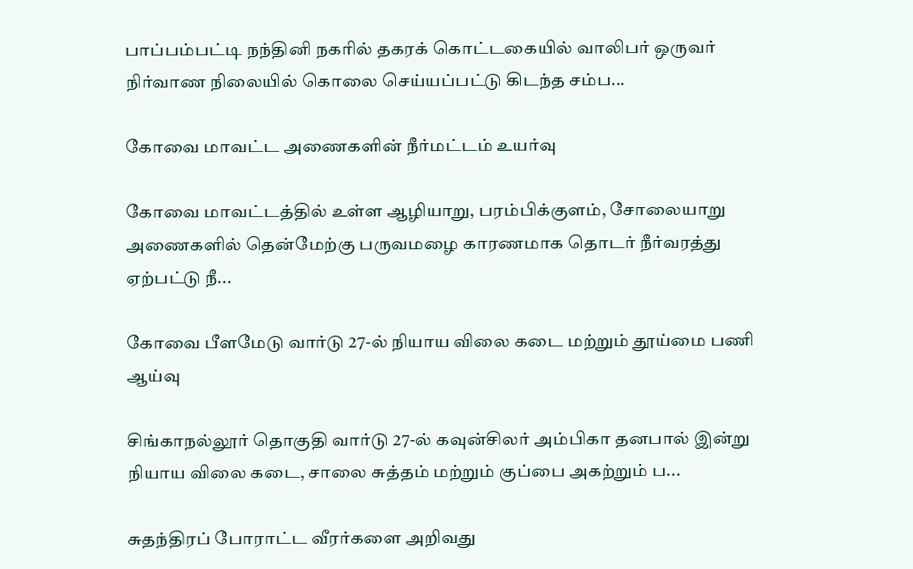பாப்பம்பட்டி நந்தினி நகரில் தகரக் கொட்டகையில் வாலிபர் ஒருவர் நிர்வாண நிலையில் கொலை செய்யப்பட்டு கிடந்த சம்ப...

கோவை மாவட்ட அணைகளின் நீர்மட்டம் உயர்வு

கோவை மாவட்டத்தில் உள்ள ஆழியாறு, பரம்பிக்குளம், சோலையாறு அணைகளில் தென்மேற்கு பருவமழை காரணமாக தொடர் நீர்வரத்து ஏற்பட்டு நீ...

கோவை பீளமேடு வார்டு 27-ல் நியாய விலை கடை மற்றும் தூய்மை பணி ஆய்வு

சிங்காநல்லூர் தொகுதி வார்டு 27-ல் கவுன்சிலர் அம்பிகா தனபால் இன்று நியாய விலை கடை, சாலை சுத்தம் மற்றும் குப்பை அகற்றும் ப...

சுதந்திரப் போராட்ட வீரர்களை அறிவது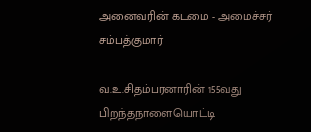அனைவரின் கடமை - அமைச்சர் சம்பத்குமார்

வ.உ.சிதம்பரனாரின் 155வது பிறந்தநாளையொட்டி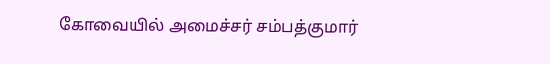கோவையில் அமைச்சர் சம்பத்குமார்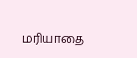மரியாதை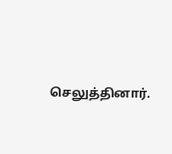செலுத்தினார்.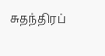சுதந்திரப்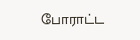போராட்ட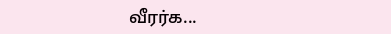வீரர்க...